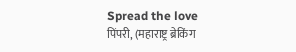Spread the love
पिंपरी, (महाराष्ट्र ब्रेकिंग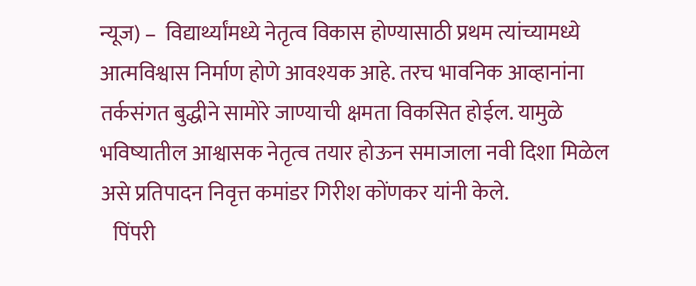न्यूज) –  विद्यार्थ्यांमध्ये नेतृत्व विकास होण्यासाठी प्रथम त्यांच्यामध्ये आत्मविश्वास निर्माण होणे आवश्यक आहे. तरच भावनिक आव्हानांना तर्कसंगत बुद्धीने सामोरे जाण्याची क्षमता विकसित होईल. यामुळे भविष्यातील आश्वासक नेतृत्व तयार होऊन समाजाला नवी दिशा मिळेल असे प्रतिपादन निवृत्त कमांडर गिरीश कोंणकर यांनी केले.
   पिंपरी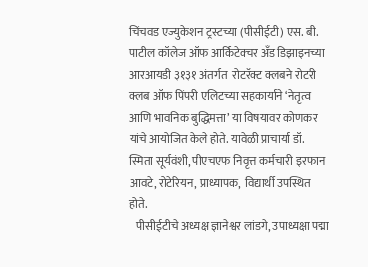चिंचवड एज्युकेशन ट्रस्टच्या (पीसीईटी) एस. बी. पाटील कॉलेज ऑफ आर्किटेक्चर अँड डिझाइनच्या आरआयडी ३१३१ अंतर्गत  रोटरॅक्ट क्लबने रोटरी क्लब ऑफ पिंपरी एलिटच्या सहकार्याने ‘नेतृत्व आणि भावनिक बुद्धिमत्ता’ या विषयावर कोणकर यांचे आयोजित केले होते. यावेळी प्राचार्या डॉ. स्मिता सूर्यवंशी, पीएचएफ निवृत्त कर्मचारी इरफान आवटे, रोटेरियन, प्राध्यापक,  विद्यार्थी उपस्थित होते.
   पीसीईटीचे अध्यक्ष ज्ञानेश्वर लांडगे, उपाध्यक्षा पद्मा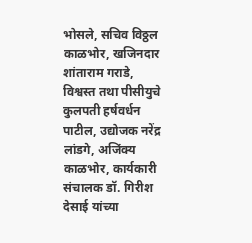भोसले, सचिव विठ्ठल काळभोर, खजिनदार शांताराम गराडे, विश्वस्त तथा पीसीयुचे कुलपती हर्षवर्धन पाटील, उद्योजक नरेंद्र लांडगे, अजिंक्य काळभोर, कार्यकारी संचालक डॉ. गिरीश देसाई यांच्या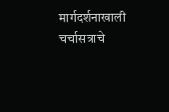मार्गदर्शनाखाली चर्चासत्राचे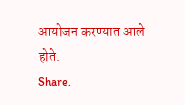आयोजन करण्यात आले होते.
Share.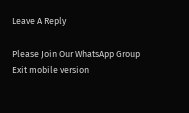Leave A Reply

Please Join Our WhatsApp Group
Exit mobile version